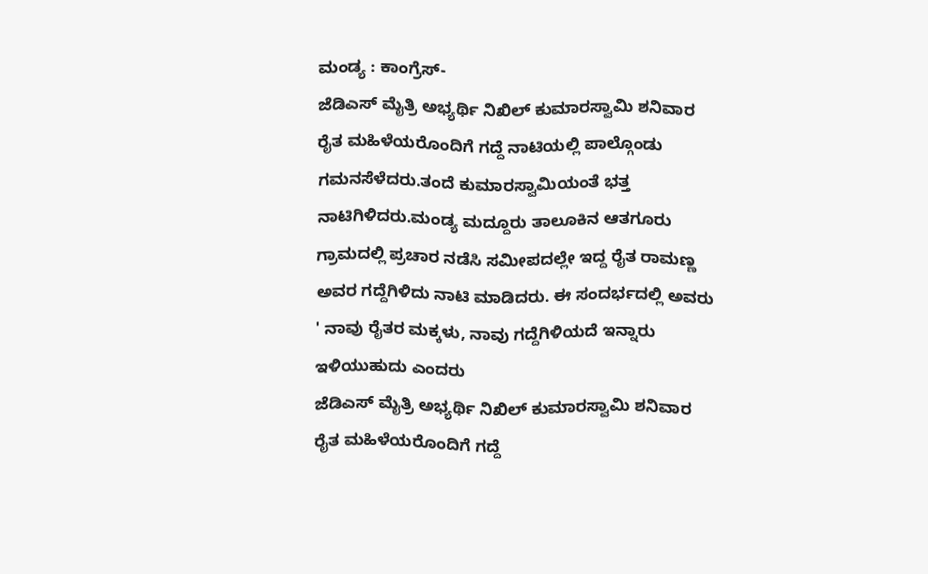ಮಂಡ್ಯ : ಕಾಂಗ್ರೆಸ್-
ಜೆಡಿಎಸ್ ಮೈತ್ರಿ ಅಭ್ಯರ್ಥಿ ನಿಖಿಲ್ ಕುಮಾರಸ್ವಾಮಿ ಶನಿವಾರ ರೈತ ಮಹಿಳೆಯರೊಂದಿಗೆ ಗದ್ದೆ ನಾಟಿಯಲ್ಲಿ ಪಾಲ್ಗೊಂಡು ಗಮನಸೆಳೆದರು.ತಂದೆ ಕುಮಾರಸ್ವಾಮಿಯಂತೆ ಭತ್ತ ನಾಟಿಗಿಳಿದರು.ಮಂಡ್ಯ ಮದ್ದೂರು ತಾಲೂಕಿನ ಆತಗೂರು ಗ್ರಾಮದಲ್ಲಿ ಪ್ರಚಾರ ನಡೆಸಿ ಸಮೀಪದಲ್ಲೇ ಇದ್ದ ರೈತ ರಾಮಣ್ಣ ಅವರ ಗದ್ದೆಗಿಳಿದು ನಾಟಿ ಮಾಡಿದರು. ಈ ಸಂದರ್ಭದಲ್ಲಿ ಅವರು ' ನಾವು ರೈತರ ಮಕ್ಕಳು, ನಾವು ಗದ್ದೆಗಿಳಿಯದೆ ಇನ್ನಾರು ಇಳಿಯುಹುದು ಎಂದರು
ಜೆಡಿಎಸ್ ಮೈತ್ರಿ ಅಭ್ಯರ್ಥಿ ನಿಖಿಲ್ ಕುಮಾರಸ್ವಾಮಿ ಶನಿವಾರ ರೈತ ಮಹಿಳೆಯರೊಂದಿಗೆ ಗದ್ದೆ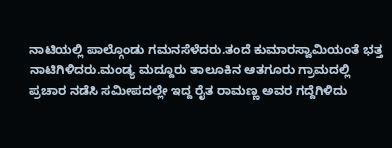ನಾಟಿಯಲ್ಲಿ ಪಾಲ್ಗೊಂಡು ಗಮನಸೆಳೆದರು.ತಂದೆ ಕುಮಾರಸ್ವಾಮಿಯಂತೆ ಭತ್ತ ನಾಟಿಗಿಳಿದರು.ಮಂಡ್ಯ ಮದ್ದೂರು ತಾಲೂಕಿನ ಆತಗೂರು ಗ್ರಾಮದಲ್ಲಿ ಪ್ರಚಾರ ನಡೆಸಿ ಸಮೀಪದಲ್ಲೇ ಇದ್ದ ರೈತ ರಾಮಣ್ಣ ಅವರ ಗದ್ದೆಗಿಳಿದು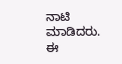ನಾಟಿ ಮಾಡಿದರು. ಈ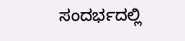ಸಂದರ್ಭದಲ್ಲಿ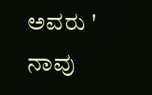ಅವರು ' ನಾವು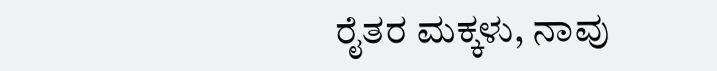ರೈತರ ಮಕ್ಕಳು, ನಾವು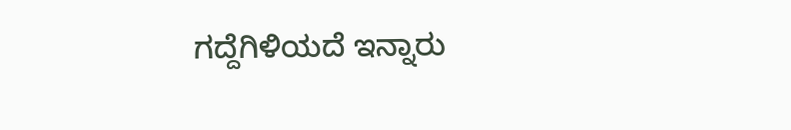ಗದ್ದೆಗಿಳಿಯದೆ ಇನ್ನಾರು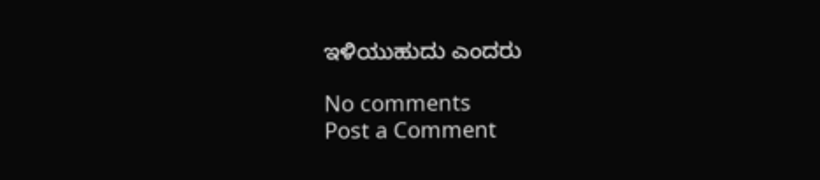ಇಳಿಯುಹುದು ಎಂದರು

No comments
Post a Comment